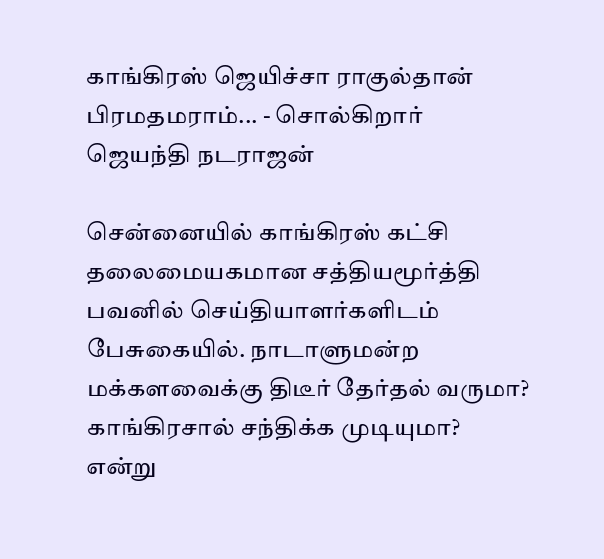காங்கிரஸ் ஜெயிச்சா ராகுல்தான் பிரமதமராம்... - சொல்கிறார் ஜெயந்தி நடராஜன்

சென்னையில் காங்கிரஸ் கட்சி தலைமையகமான சத்தியமூர்த்தி பவனில் செய்தியாளர்களிடம் பேசுகையில். நாடாளுமன்ற மக்களவைக்கு திடீர் தேர்தல் வருமா? காங்கிரசால் சந்திக்க முடியுமா? என்று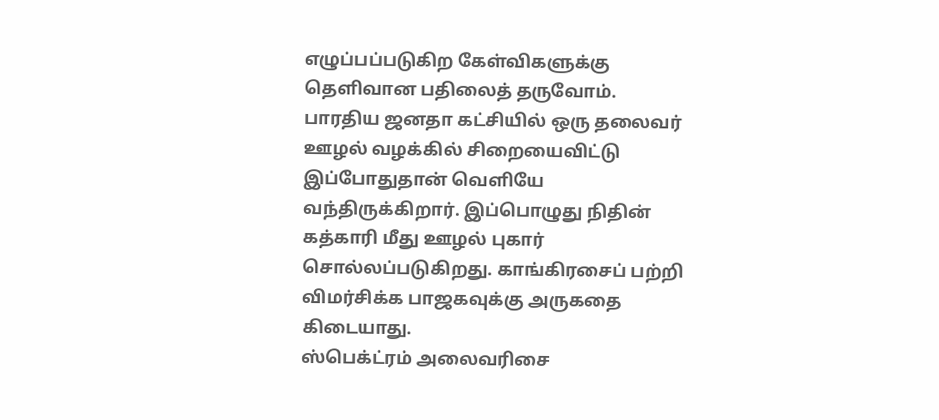எழுப்பப்படுகிற கேள்விகளுக்கு தெளிவான பதிலைத் தருவோம்.
பாரதிய ஜனதா கட்சியில் ஒரு தலைவர் ஊழல் வழக்கில் சிறையைவிட்டு இப்போதுதான் வெளியே வந்திருக்கிறார். இப்பொழுது நிதின் கத்காரி மீது ஊழல் புகார் சொல்லப்படுகிறது. காங்கிரசைப் பற்றி விமர்சிக்க பாஜகவுக்கு அருகதை கிடையாது.
ஸ்பெக்ட்ரம் அலைவரிசை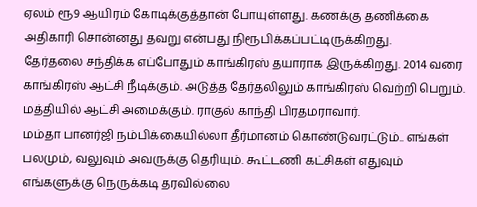ஏலம் ரூ9 ஆயிரம் கோடிக்குத்தான் போயுள்ளது. கணக்கு தணிக்கை அதிகாரி சொன்னது தவறு என்பது நிரூபிக்கப்பட்டிருக்கிறது.
தேர்தலை சந்திக்க எப்போதும் காங்கிரஸ் தயாராக இருக்கிறது. 2014 வரை காங்கிரஸ் ஆட்சி நீடிக்கும். அடுத்த தேர்தலிலும் காங்கிரஸ் வெற்றி பெறும். மத்தியில் ஆட்சி அமைக்கும். ராகுல் காந்தி பிரதமராவார்.
மம்தா பானர்ஜி நம்பிக்கையில்லா தீர்மானம் கொண்டுவரட்டும்.. எங்கள் பலமும், வலுவும் அவருக்கு தெரியும். கூட்டணி கட்சிகள் எதுவும் எங்களுக்கு நெருக்கடி தரவில்லை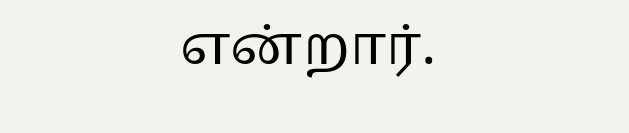என்றார்.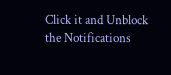Click it and Unblock the Notifications